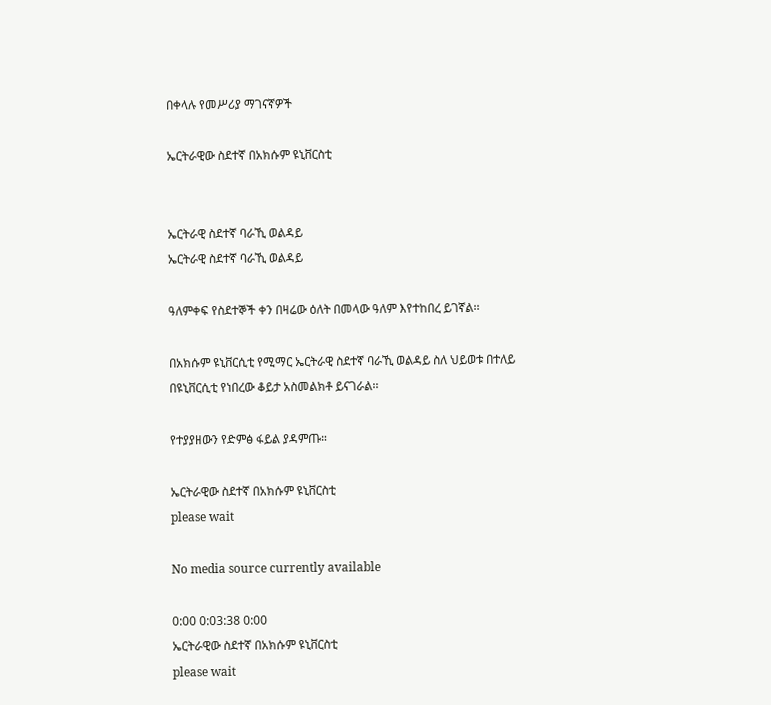በቀላሉ የመሥሪያ ማገናኛዎች

ኤርትራዊው ስደተኛ በአክሱም ዩኒቨርስቲ


ኤርትራዊ ስደተኛ ባራኺ ወልዳይ
ኤርትራዊ ስደተኛ ባራኺ ወልዳይ

ዓለምቀፍ የስደተኞች ቀን በዛሬው ዕለት በመላው ዓለም እየተከበረ ይገኛል፡፡

በአክሱም ዩኒቨርሲቲ የሚማር ኤርትራዊ ስደተኛ ባራኺ ወልዳይ ስለ ህይወቱ በተለይ በዩኒቨርሲቲ የነበረው ቆይታ አስመልክቶ ይናገራል፡፡

የተያያዘውን የድምፅ ፋይል ያዳምጡ።

ኤርትራዊው ስደተኛ በአክሱም ዩኒቨርስቲ
please wait

No media source currently available

0:00 0:03:38 0:00
ኤርትራዊው ስደተኛ በአክሱም ዩኒቨርስቲ
please wait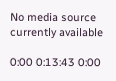No media source currently available

0:00 0:13:43 0:00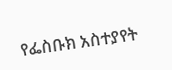የፌስቡክ አስተያየት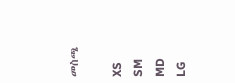መስጫ

XS
SM
MD
LG